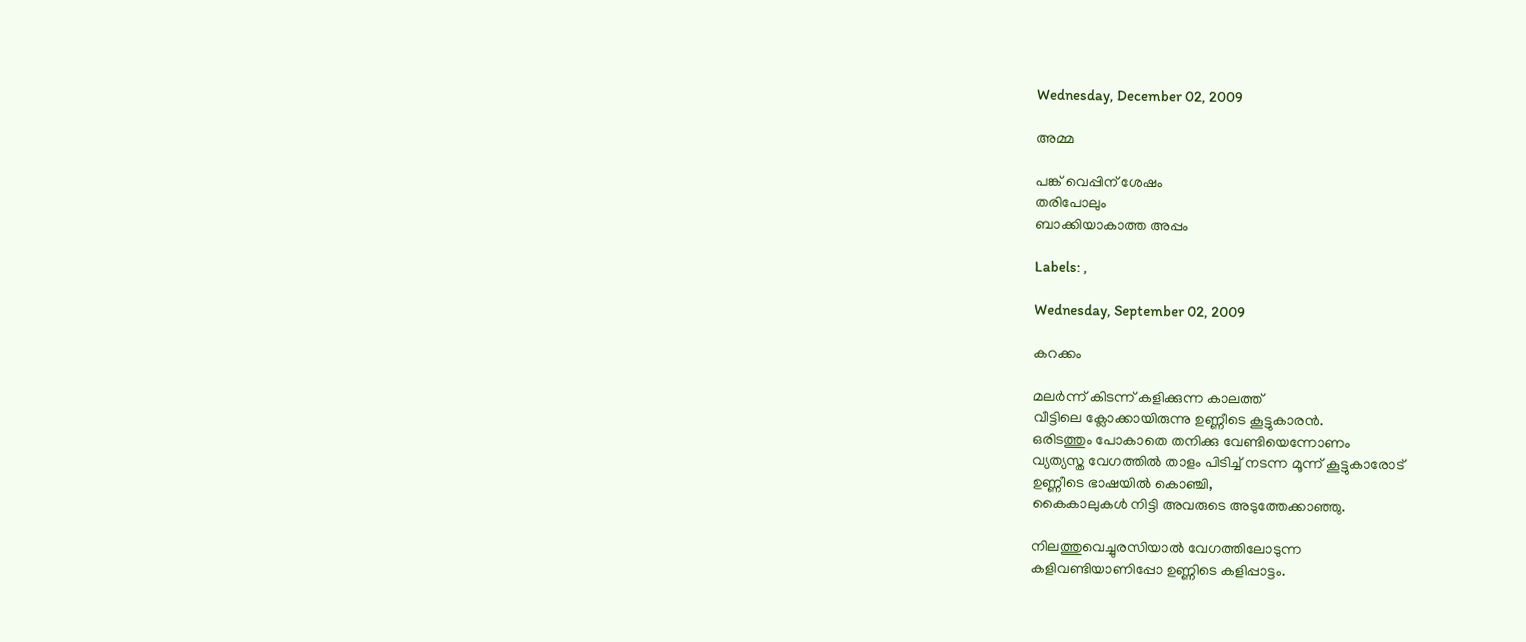Wednesday, December 02, 2009

അമ്മ

പങ്ക് വെപ്പിന് ശേഷം
തരിപോലും
ബാക്കിയാകാത്ത അപ്പം

Labels: ,

Wednesday, September 02, 2009

കറക്കം

മലര്‍ന്ന് കിടന്ന് കളിക്കുന്ന കാലത്ത്
വീട്ടിലെ ക്ലോക്കായിരുന്നു ഉണ്ണീടെ കൂട്ടുകാരന്‍.
ഒരിടത്തും പോകാതെ തനിക്കു വേണ്ടിയെന്നോണം
വ്യത്യസ്ത വേഗത്തില്‍ താളം പിടിച്ച് നടന്ന മൂന്ന് കൂട്ടുകാരോട്
ഉണ്ണീടെ ഭാഷയില്‍ കൊഞ്ചി,
കൈകാലുകള്‍ നിട്ടി അവരുടെ അടുത്തേക്കാഞ്ഞു.

നിലത്തുവെച്ചുരസിയാല്‍ വേഗത്തിലോടുന്ന
കളിവണ്ടിയാണിപ്പോ ഉണ്ണിടെ കളിപ്പാട്ടം.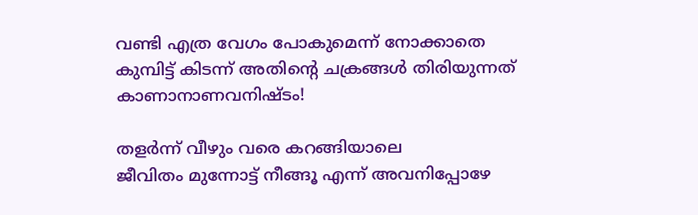വണ്ടി എത്ര വേഗം പോകുമെന്ന് നോക്കാതെ
കുമ്പിട്ട് കിടന്ന് അതിന്റെ ചക്രങ്ങള്‍ തിരിയുന്നത്
കാണാനാണവനിഷ്ടം!

തളര്‍ന്ന് വീഴും വരെ കറങ്ങിയാലെ
ജീവിതം മുന്നോട്ട് നീങ്ങൂ എന്ന് അവനിപ്പോഴേ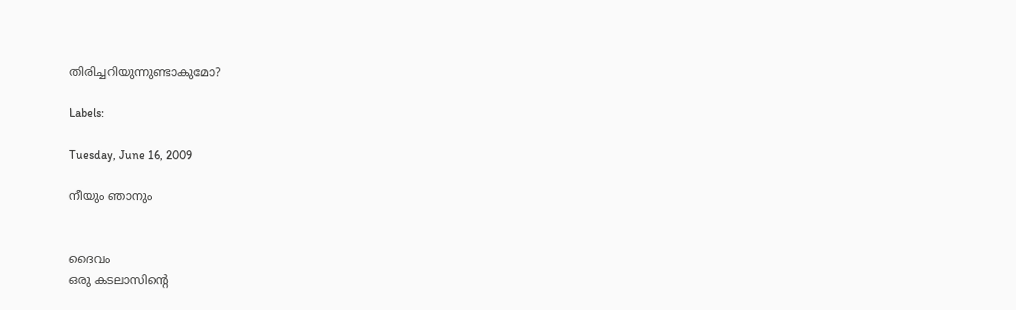തിരിച്ചറിയുന്നുണ്ടാകുമോ?

Labels:

Tuesday, June 16, 2009

നീയും ഞാനും


ദൈവം
ഒരു കടലാസിന്റെ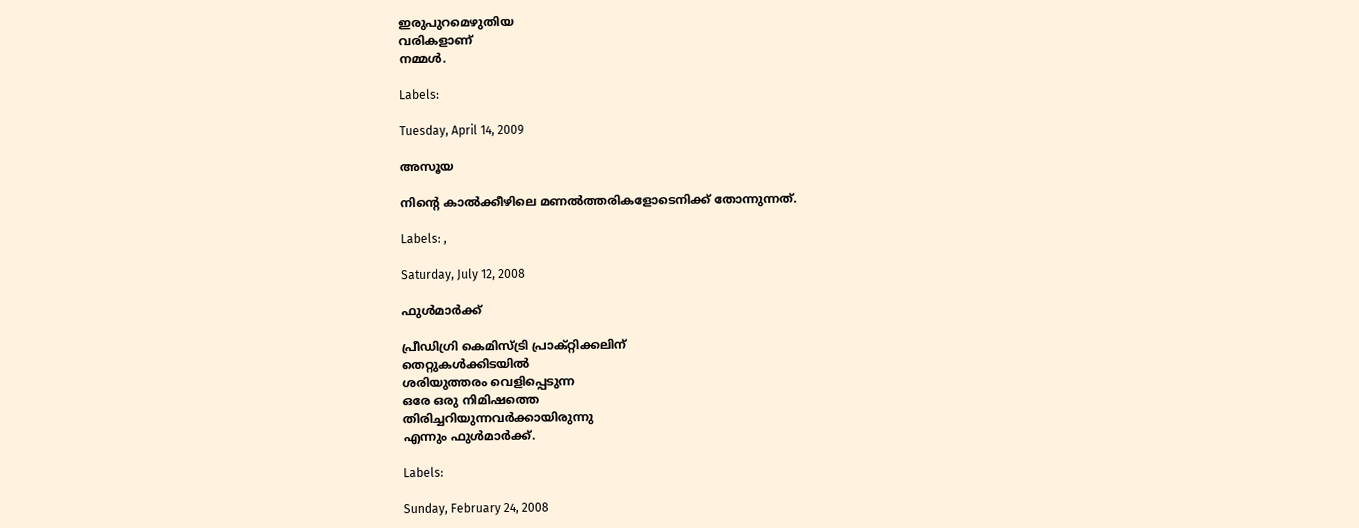ഇരുപുറമെഴുതിയ
വരികളാണ്
നമ്മള്‍.

Labels:

Tuesday, April 14, 2009

അസൂയ

നിന്റെ കാല്‍ക്കീഴിലെ മണല്‍ത്തരികളോടെനിക്ക് തോന്നുന്നത്.

Labels: ,

Saturday, July 12, 2008

ഫുള്‍‌മാര്‍ക്ക്

പ്രീഡിഗ്രി കെമിസ്‌ട്രി പ്രാക്റ്റിക്കലിന്
തെറ്റുകള്‍ക്കിടയില്‍
ശരിയുത്തരം വെളിപ്പെടുന്ന
ഒരേ ഒരു നിമിഷത്തെ
തിരിച്ചറിയുന്നവര്‍ക്കായിരുന്നു
എന്നും ഫുള്‍‌മാര്‍ക്ക്.

Labels:

Sunday, February 24, 2008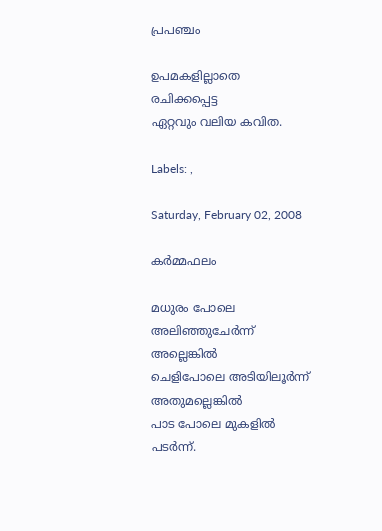പ്രപഞ്ചം

ഉപമകളില്ലാതെ
രചിക്കപ്പെട്ട
ഏറ്റവും വലിയ കവിത.

Labels: ,

Saturday, February 02, 2008

കര്‍മ്മഫലം

മധുരം പോലെ അലിഞ്ഞുചേര്‍ന്ന്
അല്ലെങ്കില്‍
ചെളിപോലെ അടിയിലൂര്‍ന്ന്
അതുമല്ലെങ്കില്‍
പാട പോലെ മുകളില്‍ പടര്‍ന്ന്.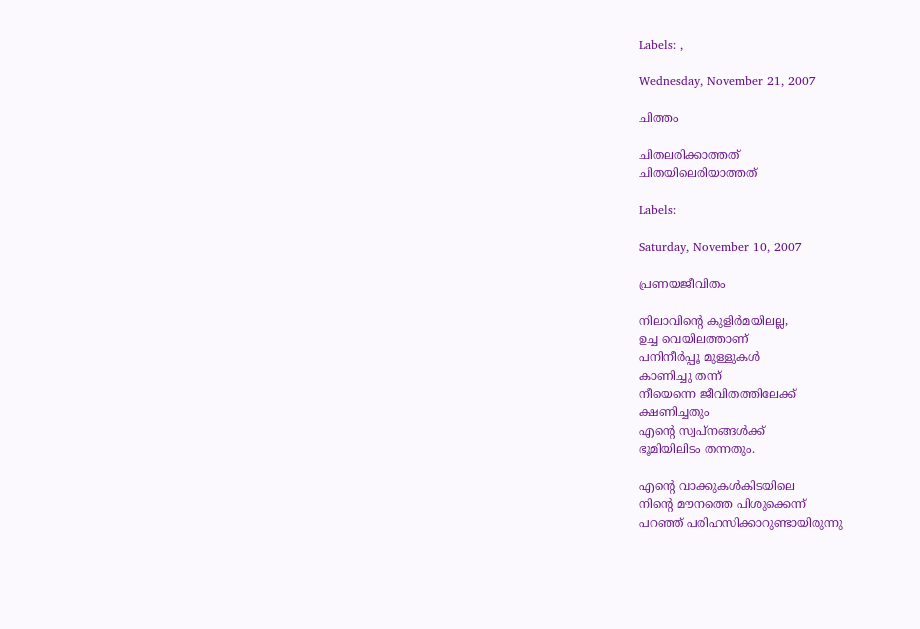Labels: ,

Wednesday, November 21, 2007

ചിത്തം

ചിതലരിക്കാത്തത്
ചിതയിലെരിയാത്തത്

Labels:

Saturday, November 10, 2007

പ്രണയജീവിതം

നിലാവിന്റെ കുളിര്‍മയിലല്ല,
ഉച്ച വെയിലത്താണ്
പനിനീര്‍പ്പൂ മുള്ളുകള്‍
കാണിച്ചു തന്ന്
നീയെന്നെ ജീവിതത്തിലേക്ക്
ക്ഷണിച്ചതും
എന്റെ സ്വപ്നങ്ങള്‍ക്ക്
ഭൂമിയിലിടം തന്നതും.

എന്റെ വാക്കുകള്‍കിടയിലെ
നിന്റെ മൗനത്തെ പിശുക്കെന്ന്
പറഞ്ഞ് പരിഹസിക്കാറുണ്ടായിരുന്നു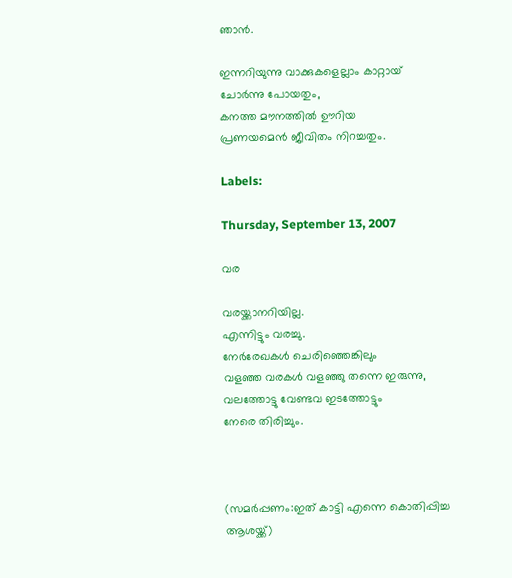ഞാന്‍.

ഇന്നറിയുന്നു വാക്കുകളെല്ലാം കാറ്റായ്
ചോര്‍ന്നു പോയതും,
കനത്ത മൗനത്തില്‍ ഊറിയ
പ്രണയമെന്‍ ജീവിതം നിറച്ചതും.

Labels:

Thursday, September 13, 2007

വര

വരയ്ക്കാനറിയില്ല.
എന്നിട്ടും വരച്ചു.
നേര്‍‌രേഖകള്‍ ചെരിഞ്ഞെങ്കിലും
വളഞ്ഞ വരകള്‍ വളഞ്ഞു തന്നെ ഇരുന്നു,
വലത്തോട്ടു വേണ്ടവ ഇടത്തോട്ടും
നേരെ തിരിച്ചും.



(സമര്‍പ്പണം:ഇത് കാട്ടി എന്നെ കൊതിപ്പിച്ച ആശയ്ക്ക്)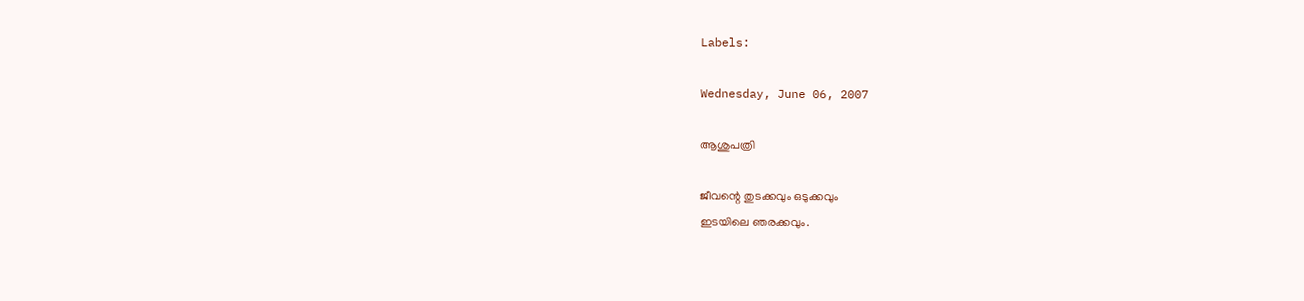Labels:

Wednesday, June 06, 2007

ആശുപത്രി

ജീവന്റെ തുടക്കവും ഒടുക്കവും
ഇടയിലെ ഞരക്കവും.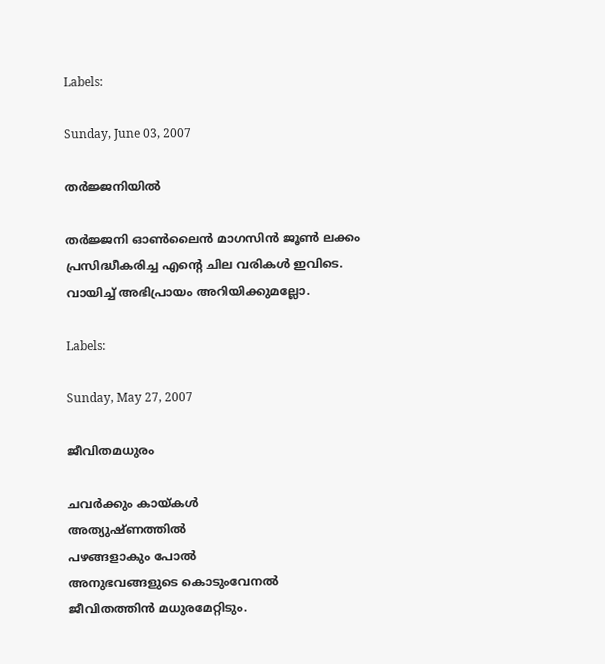Labels:

Sunday, June 03, 2007

തര്‍‌ജ്ജനിയില്‍

തര്‍ജ്ജനി ഓണ്‍ലൈന്‍ മാഗസിന്‍ ജൂണ്‍ ലക്കം പ്രസിദ്ധീകരിച്ച എന്റെ ചില വരികള്‍ ഇവിടെ. വായിച്ച് അഭിപ്രായം അറിയിക്കുമല്ലോ.

Labels:

Sunday, May 27, 2007

ജീവിതമധുരം

ചവര്‍ക്കും കായ്കള്‍
അത്യുഷ്ണത്തില്‍
പഴങ്ങളാകും പോല്‍
അനുഭവങ്ങളുടെ കൊടുംവേനല്‍
ജീവിതത്തിന്‍ മധുരമേറ്റിടും.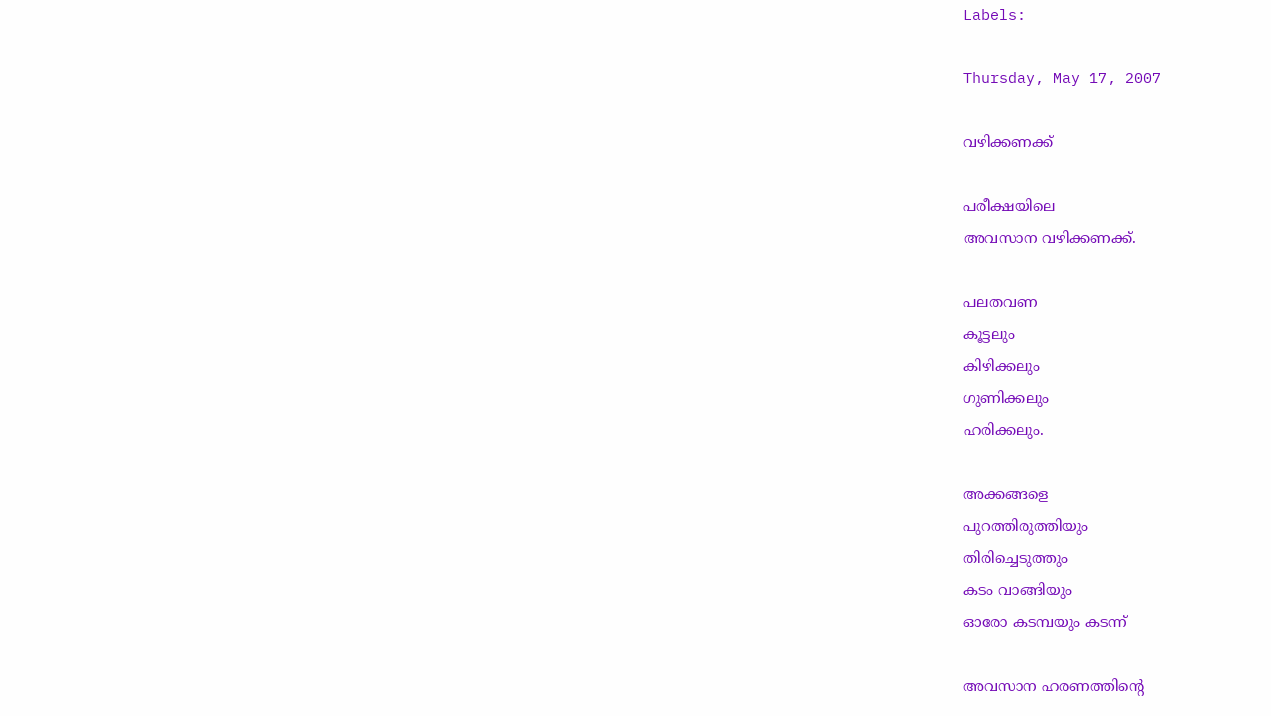Labels:

Thursday, May 17, 2007

വഴിക്കണക്ക്

പരീക്ഷയിലെ
അവസാന വഴിക്കണക്ക്.

പലതവണ
കൂട്ടലും
കിഴിക്കലും
ഗുണിക്കലും
ഹരിക്കലും.

അക്കങ്ങളെ
പുറത്തിരുത്തിയും
തിരിച്ചെടുത്തും
കടം വാങ്ങിയും
ഓരോ കടമ്പയും കടന്ന്

അവസാന ഹരണത്തിന്റെ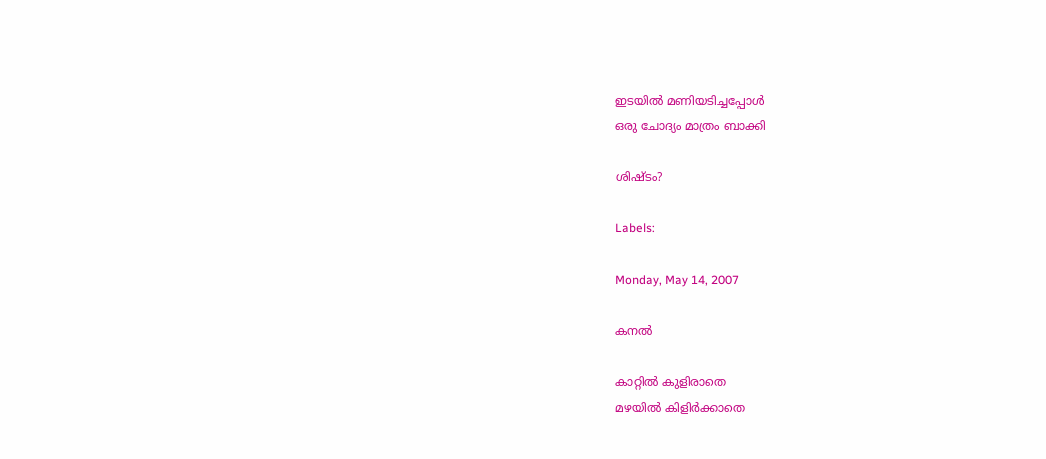ഇടയില്‍ മണിയടിച്ചപ്പോള്‍
ഒരു ചോദ്യം മാത്രം ബാക്കി

ശിഷ്ടം?

Labels:

Monday, May 14, 2007

കനല്‍

കാറ്റില്‍ കുളിരാതെ
മഴയില്‍ കിളിര്‍ക്കാതെ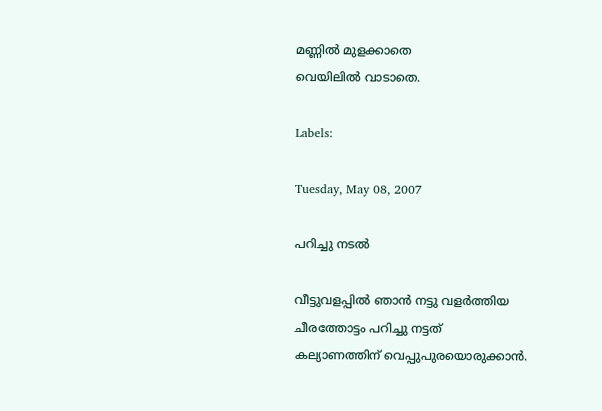മണ്ണില്‍ മുളക്കാതെ
വെയിലില്‍ വാടാതെ.

Labels:

Tuesday, May 08, 2007

പറിച്ചു നടല്‍

വീട്ടുവളപ്പില്‍ ഞാന്‍ നട്ടു വളര്‍‌ത്തിയ
ചീരത്തോട്ടം പറിച്ചു നട്ടത്
കല്യാണത്തിന് വെപ്പുപുരയൊരുക്കാന്‍.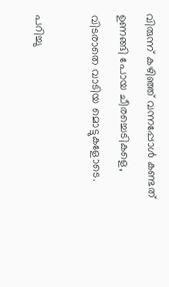വിരുന്ന് കഴിഞ്ഞ് വന്നപ്പോള്‍ കണ്ടത്
ഉണങ്ങി പോയ ചീരച്ചെടികളെ,
വിടരാതെ വാടിയ മൊട്ടുകളോടെ.

പറിച്ചു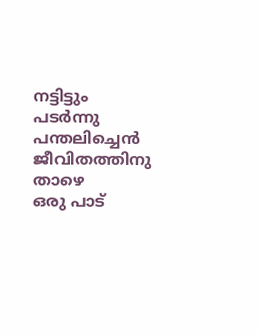നട്ടിട്ടും
പടര്‍ന്നു പന്തലിച്ചെന്‍ ജീവിതത്തിനു താഴെ
ഒരു പാട്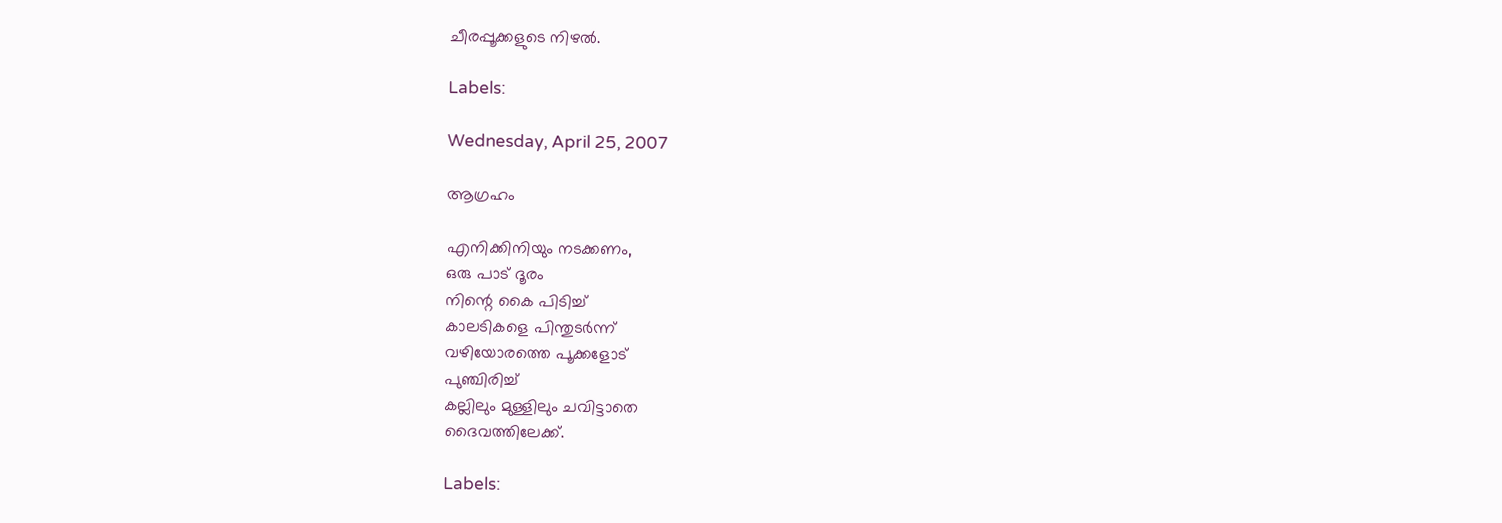ചീരപ്പൂക്കളുടെ നിഴല്‍.

Labels:

Wednesday, April 25, 2007

ആഗ്രഹം

എനിക്കിനിയും നടക്കണം,
ഒരു പാട് ദൂരം
നിന്റെ കൈ പിടിച്ച്
കാലടികളെ പിന്തുടര്‍ന്ന്
വഴിയോരത്തെ പൂക്കളോട്
പുഞ്ചിരിച്ച്
കല്ലിലും മുള്ളിലും ചവിട്ടാതെ
ദൈവത്തിലേക്ക്.

Labels: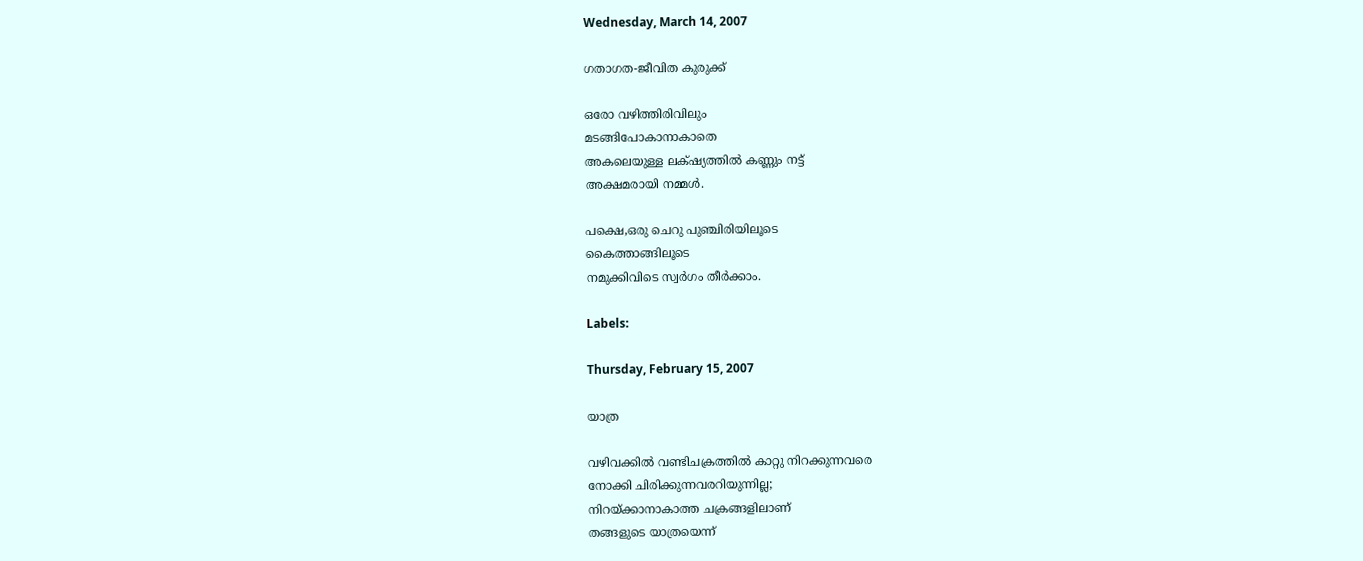Wednesday, March 14, 2007

ഗതാഗത-ജീവിത കുരുക്ക്

ഒരോ വഴിത്തിരിവിലും
മടങ്ങിപോകാനാകാതെ
അകലെയുള്ള ലക്‌ഷ്യത്തില്‍ കണ്ണും നട്ട്
അക്ഷമരായി നമ്മള്‍.

പക്ഷെ,ഒരു ചെറു പുഞ്ചിരിയിലൂടെ
കൈത്താങ്ങിലൂടെ
നമുക്കിവിടെ സ്വര്‍ഗം തീര്‍ക്കാം.

Labels:

Thursday, February 15, 2007

യാത്ര

വഴിവക്കില്‍ വണ്ടിചക്രത്തില്‍ കാറ്റു നിറക്കുന്നവരെ
നോക്കി ചിരിക്കുന്നവരറിയുന്നില്ല;
നിറയ്ക്കാനാകാത്ത ചക്രങ്ങളിലാണ്
തങ്ങളുടെ യാത്രയെന്ന്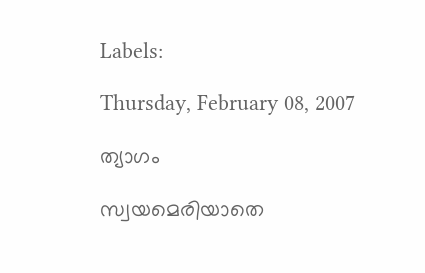Labels:

Thursday, February 08, 2007

ത്യാഗം

സ്വയമെരിയാതെ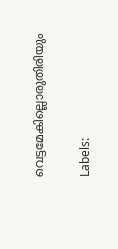വെട്ടമേകില്ലൊരുതിരിയും

Labels: